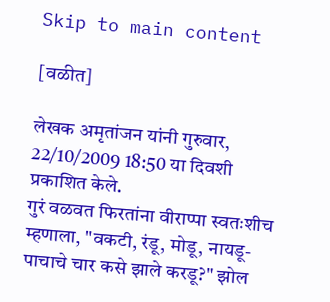Skip to main content

[वळीत]

लेखक अमृतांजन यांनी गुरुवार, 22/10/2009 18:50 या दिवशी प्रकाशित केले.
गुरं वळवत फिरतांना वीराप्पा स्वतःशीच म्हणाला, "वकटी, रंडू, मोडू, नायडू- पाचाचे चार कसे झाले करडू?" झोल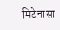मिटेनासा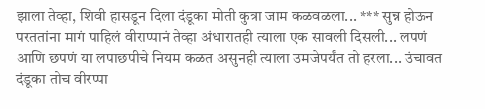झाला तेव्हा, शिवी हासडून दिला दंडूका मोती कुत्रा जाम कळवळला... *** सुन्न होऊन परततांना मागं पाहिलं वीराप्पानं तेव्हा अंधारातही त्याला एक सावली दिसली... लपणं आणि छपणं या लपाछपीचे नियम कळत असुनही त्याला उमजेपर्यंत तो हरला... उंचावत दंडूका तोच वीरप्पा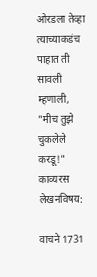ओरडला तेव्हा त्याच्याकडंच पाहात ती सावली म्हणाली, "मीच तुझे चुकलेले करडू!"
काव्यरस
लेखनविषय:

वाचने 1731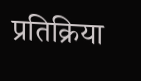प्रतिक्रिया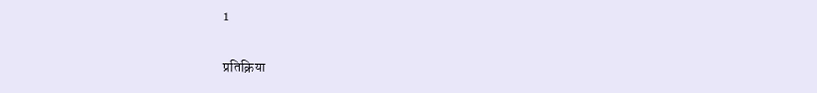1

प्रतिक्रिया